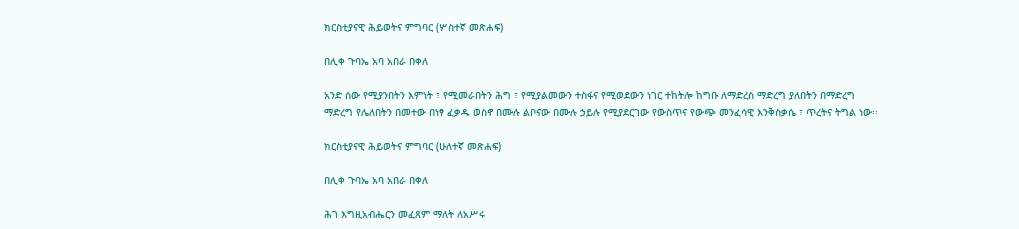ክርስቲያናዊ ሕይወትና ምግባር (ሦስተኛ መጽሐፍ)

በሊቀ ጉባኤ አባ አበራ በቀለ

አንድ ሰው የሚያንበትን እምነት ፣ የሚመራበትን ሕግ ፣ የሚያልመውን ተስፋና የሚወደውን ነገር ተከትሎ ከግቡ ለማድረስ ማድረግ ያለበትን በማድረግ ማድረግ የሌለበትን በመተው በነፃ ፈቃዱ ወስኖ በሙሉ ልቦናው በሙሉ ኃይሉ የሚያደርገው የውስጥና የውጭ መንፈሳዊ እንቅስቃሴ ፣ ጥረትና ትግል ነው፡፡

ክርስቲያናዊ ሕይወትና ምግባር (ሁለተኛ መጽሐፍ)

በሊቀ ጉባኤ አባ አበራ በቀለ

ሕገ እግዚአብሔርን መፈጸም ማለት ለአሥሩ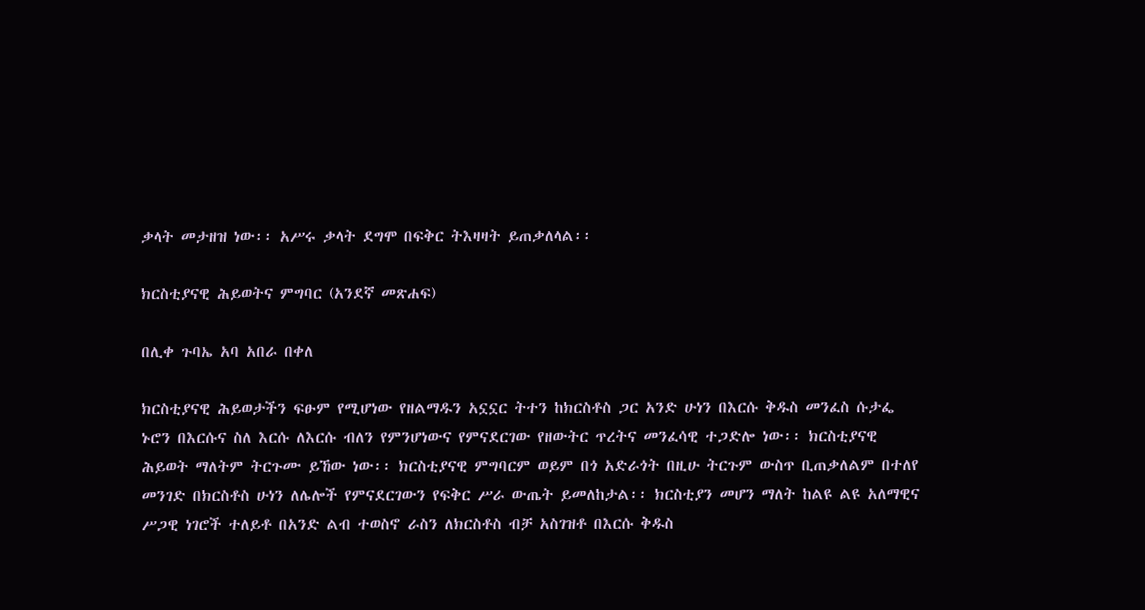ቃላት መታዘዝ ነው፡፡ አሥሩ ቃላት ደግሞ በፍቅር ትእዛዛት ይጠቃለላል፡፡

ክርስቲያናዊ ሕይወትና ምግባር (አንደኛ መጽሐፍ)

በሊቀ ጉባኤ አባ አበራ በቀለ

ክርስቲያናዊ ሕይወታችን ፍፁም የሚሆነው የዘልማዱን አኗኗር ትተን ከክርስቶስ ጋር አንድ ሁነን በእርሱ ቅዱስ መንፈስ ሱታፌ ኑሮን በእርሱና ስለ እርሱ ለእርሱ ብለን የምንሆነውና የምናደርገው የዘውትር ጥረትና መንፈሳዊ ተጋድሎ ነው፡፡ ክርስቲያናዊ ሕይወት ማለትም ትርጉሙ ይኸው ነው፡፡ ክርስቲያናዊ ምግባርም ወይም በጎ አድራጎት በዚሁ ትርጉም ውስጥ ቢጠቃለልም በተለየ መንገድ በክርስቶስ ሁነን ለሌሎች የምናደርገውን የፍቅር ሥራ ውጤት ይመለከታል፡፡ ክርስቲያን መሆን ማለት ከልዩ ልዩ አለማዊና ሥጋዊ ነገሮች ተለይቶ በአንድ ልብ ተወስኖ ራስን ለክርስቶስ ብቻ አስገዝቶ በእርሱ ቅዱስ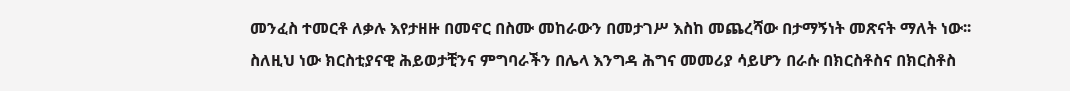መንፈስ ተመርቶ ለቃሉ እየታዘዙ በመኖር በስሙ መከራውን በመታገሥ እስከ መጨረሻው በታማኝነት መጽናት ማለት ነው፡፡ ስለዚህ ነው ክርስቲያናዊ ሕይወታቺንና ምግባራችን በሌላ እንግዳ ሕግና መመሪያ ሳይሆን በራሱ በክርስቶስና በክርስቶስ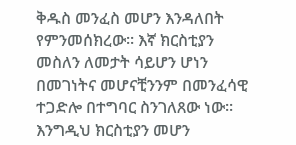ቅዱስ መንፈስ መሆን እንዳለበት የምንመሰክረው፡፡ እኛ ክርስቲያን መስለን ለመታት ሳይሆን ሆነን በመገነትና መሆናቺንንም በመንፈሳዊ ተጋድሎ በተግባር ስንገለጸው ነው፡፡ እንግዲህ ክርስቲያን መሆን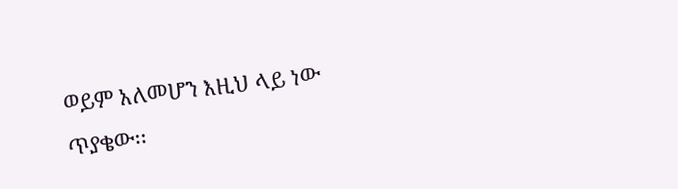ወይም አለመሆን እዚህ ላይ ነው ጥያቄው፡፡